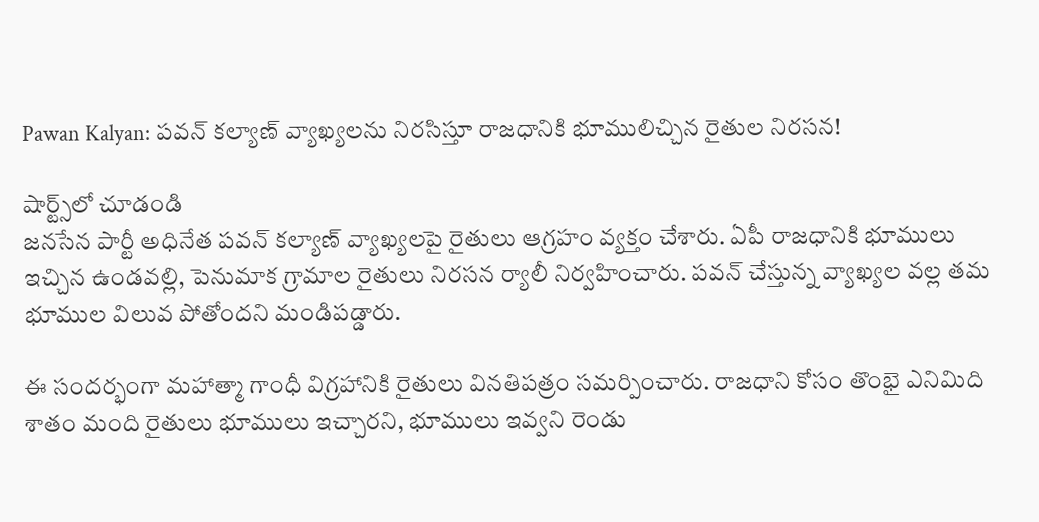Pawan Kalyan: పవన్ కల్యాణ్ వ్యాఖ్యలను నిరసిస్తూ రాజధానికి భూములిచ్చిన రైతుల నిరసన!

షార్ట్స్‌లో చూడండి
జనసేన పార్టీ అధినేత పవన్ కల్యాణ్ వ్యాఖ్యలపై రైతులు ఆగ్రహం వ్యక్తం చేశారు. ఏపీ రాజధానికి భూములు ఇచ్చిన ఉండవల్లి, పెనుమాక గ్రామాల రైతులు నిరసన ర్యాలీ నిర్వహించారు. పవన్ చేస్తున్న వ్యాఖ్యల వల్ల తమ భూముల విలువ పోతోందని మండిపడ్డారు.

ఈ సందర్భంగా మహాత్మా గాంధీ విగ్రహానికి రైతులు వినతిపత్రం సమర్పించారు. రాజధాని కోసం తొంభై ఎనిమిది శాతం మంది రైతులు భూములు ఇచ్చారని, భూములు ఇవ్వని రెండు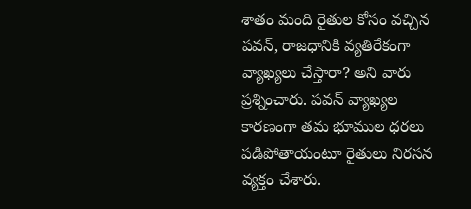శాతం మంది రైతుల కోసం వచ్చిన పవన్, రాజధానికి వ్యతిరేకంగా వ్యాఖ్యలు చేస్తారా? అని వారు ప్రశ్నించారు. పవన్ వ్యాఖ్యల కారణంగా తమ భూముల ధరలు పడిపోతాయంటూ రైతులు నిరసన వ్యక్తం చేశారు.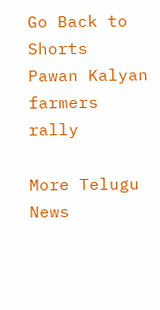Go Back to Shorts
Pawan Kalyan
farmers
rally

More Telugu News